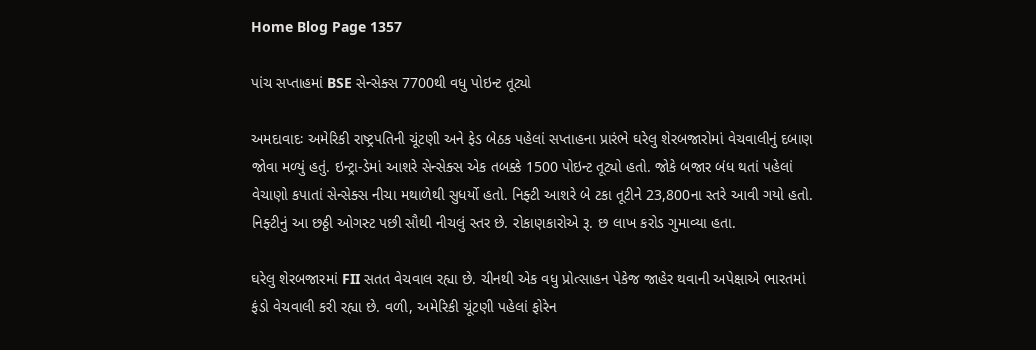Home Blog Page 1357

પાંચ સપ્તાહમાં BSE સેન્સેક્સ 7700થી વધુ પોઇન્ટ તૂટ્યો

અમદાવાદઃ અમેરિકી રાષ્ટ્રપતિની ચૂંટણી અને ફેડ બેઠક પહેલાં સપ્તાહના પ્રારંભે ઘરેલુ શેરબજારોમાં વેચવાલીનું દબાણ જોવા મળ્યું હતું. ઇન્ટ્રા-ડેમાં આશરે સેન્સેક્સ એક તબક્કે 1500 પોઇન્ટ તૂટ્યો હતો. જોકે બજાર બંધ થતાં પહેલાં વેચાણો કપાતાં સેન્સેક્સ નીચા મથાળેથી સુધર્યો હતો. નિફ્ટી આશરે બે ટકા તૂટીને 23,800ના સ્તરે આવી ગયો હતો. નિફ્ટીનું આ છઠ્ઠી ઓગસ્ટ પછી સૌથી નીચલું સ્તર છે. રોકાણકારોએ રૂ. છ લાખ કરોડ ગુમાવ્યા હતા.

ઘરેલુ શેરબજારમાં FII સતત વેચવાલ રહ્યા છે. ચીનથી એક વધુ પ્રોત્સાહન પેકેજ જાહેર થવાની અપેક્ષાએ ભારતમાં ફંડો વેચવાલી કરી રહ્યા છે. વળી, અમેરિકી ચૂંટણી પહેલાં ફોરેન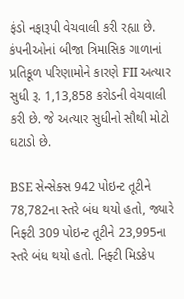ફંડો નફારૂપી વેચવાલી કરી રહ્યા છે. કંપનીઓનાં બીજા ત્રિમાસિક ગાળાનાં પ્રતિકૂળ પરિણામોને કારણે FII અત્યાર સુધી રૂ. 1,13,858 કરોડની વેચવાલી કરી છે. જે અત્યાર સુધીનો સૌથી મોટો ઘટાડો છે.

BSE સેન્સેક્સ 942 પોઇન્ટ તૂટીને 78,782ના સ્તરે બંધ થયો હતો, જ્યારે નિફ્ટી 309 પોઇન્ટ તૂટીને 23,995ના સ્તરે બંધ થયો હતો. નિફ્ટી મિડકેપ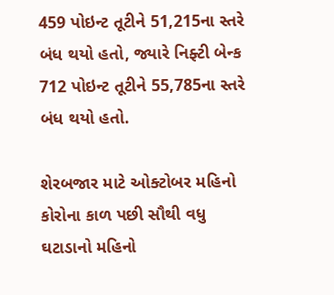459 પોઇન્ટ તૂટીને 51,215ના સ્તરે બંધ થયો હતો, જ્યારે નિફ્ટી બેન્ક 712 પોઇન્ટ તૂટીને 55,785ના સ્તરે બંધ થયો હતો.

શેરબજાર માટે ઓક્ટોબર મહિનો કોરોના કાળ પછી સૌથી વધુ ઘટાડાનો મહિનો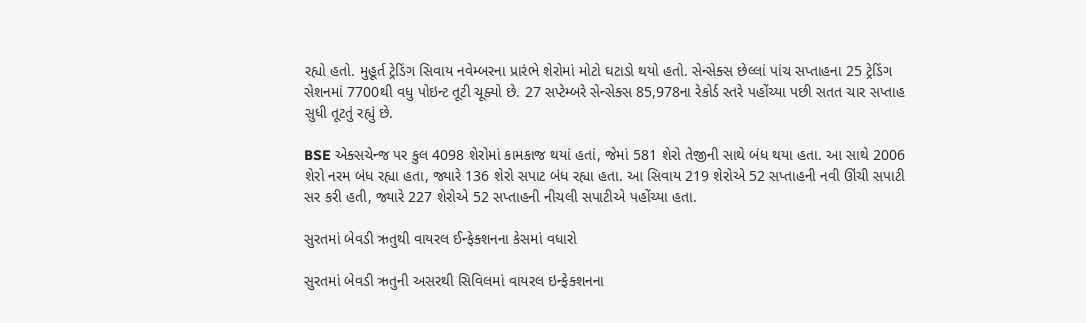રહ્યો હતો. મુહૂર્ત ટ્રેડિંગ સિવાય નવેમ્બરના પ્રારંભે શેરોમાં મોટો ઘટાડો થયો હતો. સેન્સેક્સ છેલ્લાં પાંચ સપ્તાહના 25 ટ્રેડિંગ સેશનમાં 7700થી વધુ પોઇન્ટ તૂટી ચૂક્યો છે. 27 સપ્ટેમ્બરે સેન્સેક્સ 85,978ના રેકોર્ડ સ્તરે પહોંચ્યા પછી સતત ચાર સપ્તાહ સુધી તૂટતું રહ્યું છે.

BSE એક્સચેન્જ પર કુલ 4098 શેરોમાં કામકાજ થયાં હતાં, જેમાં 581 શેરો તેજીની સાથે બંધ થયા હતા. આ સાથે 2006 શેરો નરમ બંધ રહ્યા હતા, જ્યારે 136 શેરો સપાટ બંધ રહ્યા હતા. આ સિવાય 219 શેરોએ 52 સપ્તાહની નવી ઊંચી સપાટી સર કરી હતી, જ્યારે 227 શેરોએ 52 સપ્તાહની નીચલી સપાટીએ પહોંચ્યા હતા.

સુરતમાં બેવડી ઋતુથી વાયરલ ઈન્ફેક્શનના કેસમાં વધારો

સુરતમાં બેવડી ઋતુની અસરથી સિવિલમાં વાયરલ ઇન્ફેક્શનના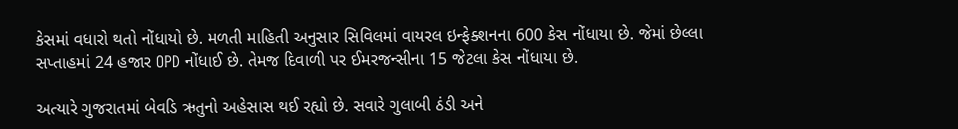કેસમાં વધારો થતો નોંધાયો છે. મળતી માહિતી અનુસાર સિવિલમાં વાયરલ ઇન્ફેક્શનના 600 કેસ નોંધાયા છે. જેમાં છેલ્લા સપ્તાહમાં 24 હજાર OPD નોંધાઈ છે. તેમજ દિવાળી પર ઈમરજન્સીના 15 જેટલા કેસ નોંધાયા છે.

અત્યારે ગુજરાતમાં બેવડિ ઋતુનો અહેસાસ થઈ રહ્યો છે. સવારે ગુલાબી ઠંડી અને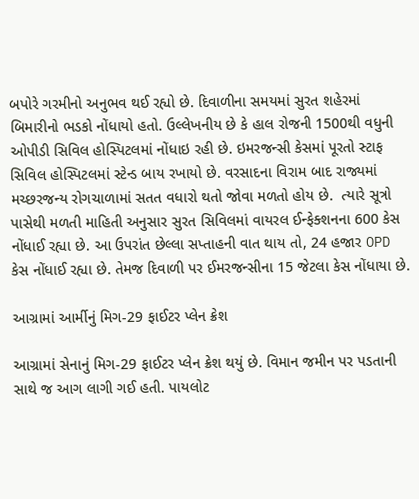બપોરે ગરમીનો અનુભવ થઈ રહ્યો છે. દિવાળીના સમયમાં સુરત શહેરમાં બિમારીનો ભડકો નોંધાયો હતો. ઉલ્લેખનીય છે કે હાલ રોજની 1500થી વધુની ઓપીડી સિવિલ હોસ્પિટલમાં નોંધાઇ રહી છે. ઇમરજન્સી કેસમાં પૂરતો સ્ટાફ સિવિલ હોસ્પિટલમાં સ્ટેન્ડ બાય રખાયો છે. વરસાદના વિરામ બાદ રાજ્યમાં મચ્છરજન્ય રોગચાળામાં સતત વધારો થતો જોવા મળતો હોય છે.  ત્યારે સૂત્રો પાસેથી મળતી માહિતી અનુસાર સુરત સિવિલમાં વાયરલ ઈન્ફેક્શનના 600 કેસ નોંધાઈ રહ્યા છે. આ ઉપરાંત છેલ્લા સપ્તાહની વાત થાય તો, 24 હજાર OPD કેસ નોંધાઈ રહ્યા છે. તેમજ દિવાળી પર ઈમરજન્સીના 15 જેટલા કેસ નોંધાયા છે.

આગ્રામાં આર્મીનું મિગ-29 ફાઈટર પ્લેન ક્રેશ

આગ્રામાં સેનાનું મિગ-29 ફાઈટર પ્લેન ક્રેશ થયું છે. વિમાન જમીન પર પડતાની સાથે જ આગ લાગી ગઈ હતી. પાયલોટ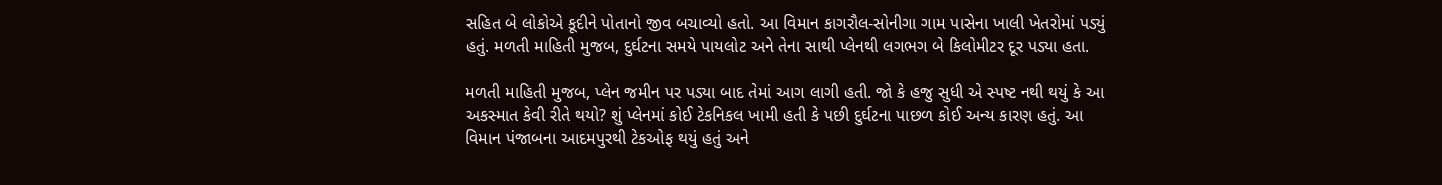સહિત બે લોકોએ કૂદીને પોતાનો જીવ બચાવ્યો હતો. આ વિમાન કાગરૌલ-સોનીગા ગામ પાસેના ખાલી ખેતરોમાં પડ્યું હતું. મળતી માહિતી મુજબ, દુર્ઘટના સમયે પાયલોટ અને તેના સાથી પ્લેનથી લગભગ બે કિલોમીટર દૂર પડ્યા હતા.

મળતી માહિતી મુજબ, પ્લેન જમીન પર પડ્યા બાદ તેમાં આગ લાગી હતી. જો કે હજુ સુધી એ સ્પષ્ટ નથી થયું કે આ અકસ્માત કેવી રીતે થયો? શું પ્લેનમાં કોઈ ટેકનિકલ ખામી હતી કે પછી દુર્ઘટના પાછળ કોઈ અન્ય કારણ હતું. આ વિમાન પંજાબના આદમપુરથી ટેકઓફ થયું હતું અને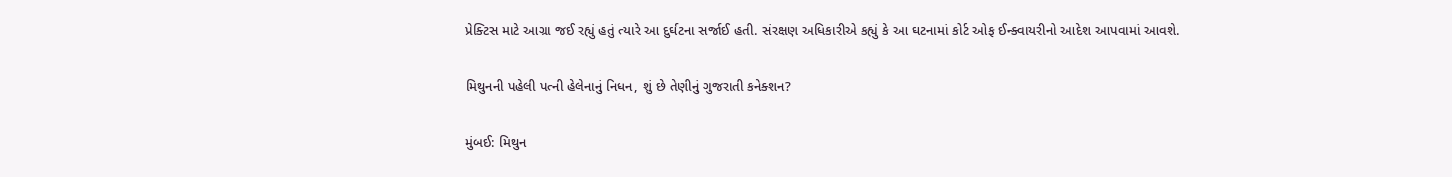પ્રેક્ટિસ માટે આગ્રા જઈ રહ્યું હતું ત્યારે આ દુર્ઘટના સર્જાઈ હતી. સંરક્ષણ અધિકારીએ કહ્યું કે આ ઘટનામાં કોર્ટ ઓફ ઈન્ક્વાયરીનો આદેશ આપવામાં આવશે.

મિથુનની પહેલી પત્ની હેલેનાનું નિધન, શું છે તેણીનું ગુજરાતી કનેક્શન?

મુંબઈ: મિથુન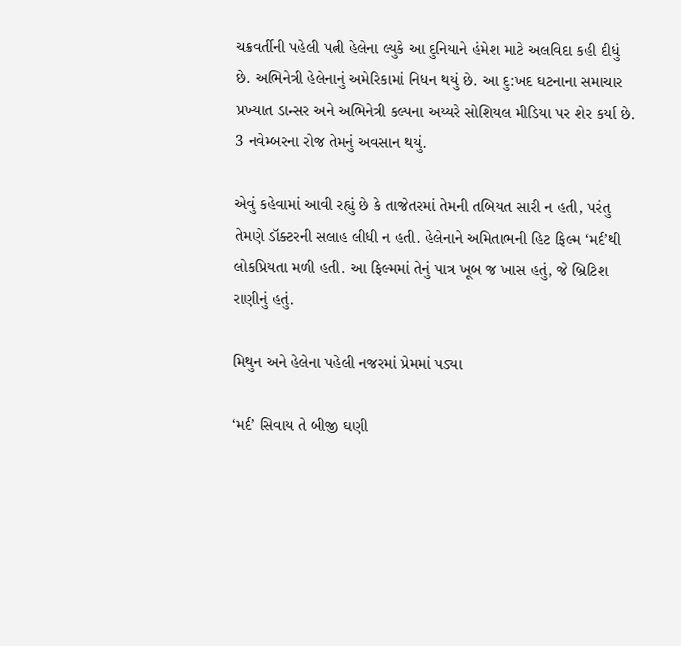ચક્રવર્તીની પહેલી પત્ની હેલેના લ્યુકે આ દુનિયાને હંમેશ માટે અલવિદા કહી દીધું છે. અભિનેત્રી હેલેનાનું અમેરિકામાં નિધન થયું છે. આ દુ:ખદ ઘટનાના સમાચાર પ્રખ્યાત ડાન્સર અને અભિનેત્રી કલ્પના અય્યરે સોશિયલ મીડિયા પર શેર કર્યા છે. 3 નવેમ્બરના રોજ તેમનું અવસાન થયું.

એવું કહેવામાં આવી રહ્યું છે કે તાજેતરમાં તેમની તબિયત સારી ન હતી, પરંતુ તેમણે ડૉક્ટરની સલાહ લીધી ન હતી. હેલેનાને અમિતાભની હિટ ફિલ્મ ‘મર્દ’થી લોકપ્રિયતા મળી હતી. આ ફિલ્મમાં તેનું પાત્ર ખૂબ જ ખાસ હતું, જે બ્રિટિશ રાણીનું હતું.

મિથુન અને હેલેના પહેલી નજરમાં પ્રેમમાં પડ્યા

‘મર્દ’ સિવાય તે બીજી ઘણી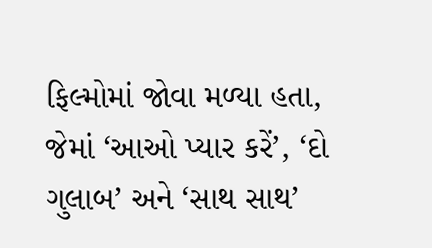ફિલ્મોમાં જોવા મળ્યા હતા, જેમાં ‘આઓ પ્યાર કરેં’, ‘દો ગુલાબ’ અને ‘સાથ સાથ’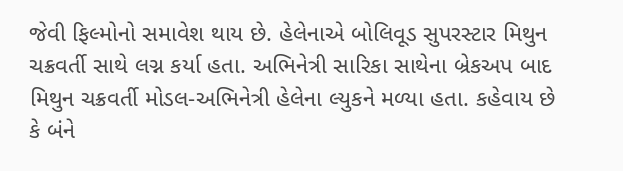જેવી ફિલ્મોનો સમાવેશ થાય છે. હેલેનાએ બોલિવૂડ સુપરસ્ટાર મિથુન ચક્રવર્તી સાથે લગ્ન કર્યા હતા. અભિનેત્રી સારિકા સાથેના બ્રેકઅપ બાદ મિથુન ચક્રવર્તી મોડલ-અભિનેત્રી હેલેના લ્યુકને મળ્યા હતા. કહેવાય છે કે બંને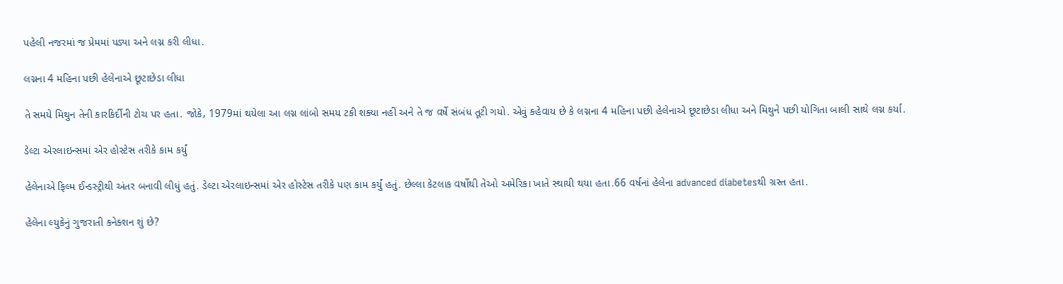પહેલી નજરમાં જ પ્રેમમાં પડ્યા અને લગ્ન કરી લીધા.

લગ્નના 4 મહિના પછી હેલેનાએ છૂટાછેડા લીધા

તે સમયે મિથુન તેની કારકિર્દીની ટોચ પર હતા. જોકે, 1979માં થયેલા આ લગ્ન લાંબો સમય ટકી શક્યા નહીં અને તે જ વર્ષે સંબંધ તૂટી ગયો. એવું કહેવાય છે કે લગ્નના 4 મહિના પછી હેલેનાએ છૂટાછેડા લીધા અને મિથુને પછી યોગિતા બાલી સાથે લગ્ન કર્યા.

ડેલ્ટા એરલાઇન્સમાં એર હોસ્ટેસ તરીકે કામ કર્યું

હેલેનાએ ફિલ્મ ઈન્ડસ્ટ્રીથી અંતર બનાવી લીધું હતું. ડેલ્ટા એરલાઇન્સમાં એર હોસ્ટેસ તરીકે પણ કામ કર્યું હતું. છેલ્લા કેટલાક વર્ષોથી તેઓ અમેરિકા ખાતે સ્થાયી થયા હતા.66 વર્ષનાં હેલેના advanced diabetesથી ગ્રસ્ત હતા.

હેલેના લ્યુકેનું ગુજરાતી કનેક્શન શું છે?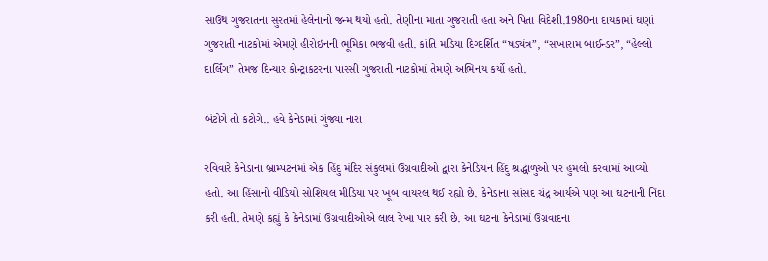સાઉથ ગુજરાતના સુરતમાં હેલેનાનો જન્મ થયો હતો. તેણીના માતા ગુજરાતી હતા અને પિતા વિદેશી.1980ના દાયકામાં ઘણાં ગુજરાતી નાટકોમાં એમણે હીરોઇનની ભૂમિકા ભજવી હતી. કાંતિ મડિયા દિગ્દર્શિત “ષડ્યંત્ર”, “સખારામ બાઈન્ડર”, “હેલ્લો દાર્લિંગ” તેમજ દિન્યાર કોન્ટ્રાકટરના પારસી ગુજરાતી નાટકોમાં તેમણે અભિનય કર્યો હતો.

બંટોગે તો કટોગે.. હવે કેનેડામાં ગુંજ્યા નારા

રવિવારે કેનેડાના બ્રામ્પટનમાં એક હિંદુ મંદિર સંકુલમાં ઉગ્રવાદીઓ દ્વારા કેનેડિયન હિંદુ શ્રદ્ધાળુઓ પર હુમલો કરવામાં આવ્યો હતો. આ હિંસાનો વીડિયો સોશિયલ મીડિયા પર ખૂબ વાયરલ થઈ રહ્યો છે. કેનેડાના સાંસદ ચંદ્ર આર્યએ પણ આ ઘટનાની નિંદા કરી હતી. તેમણે કહ્યું કે કેનેડામાં ઉગ્રવાદીઓએ લાલ રેખા પાર કરી છે. આ ઘટના કેનેડામાં ઉગ્રવાદના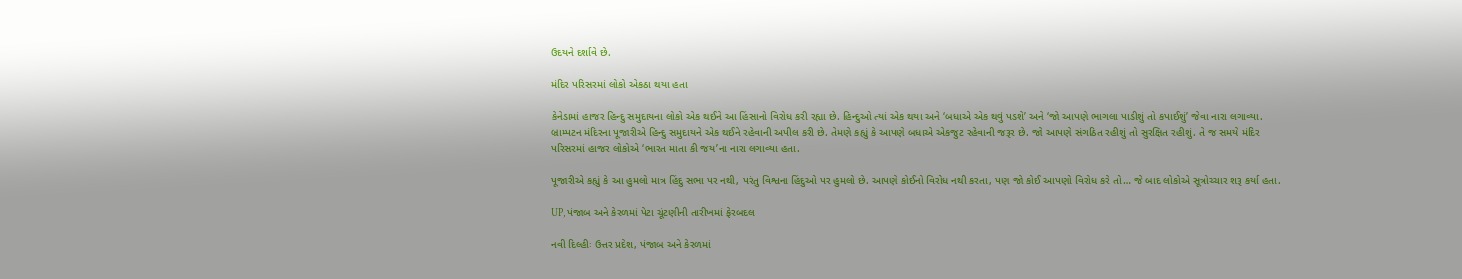ઉદયને દર્શાવે છે.

મંદિર પરિસરમાં લોકો એકઠા થયા હતા

કેનેડામાં હાજર હિન્દુ સમુદાયના લોકો એક થઈને આ હિંસાનો વિરોધ કરી રહ્યા છે. હિન્દુઓ ત્યાં એક થયા અને ‘બધાએ એક થવું પડશે’ અને ‘જો આપણે ભાગલા પાડીશું તો કપાઈશું’ જેવા નારા લગાવ્યા. બ્રામ્પટન મંદિરના પૂજારીએ હિન્દુ સમુદાયને એક થઈને રહેવાની અપીલ કરી છે. તેમણે કહ્યું કે આપણે બધાએ એકજુટ રહેવાની જરૂર છે. જો આપણે સંગઠિત રહીશું તો સુરક્ષિત રહીશું. તે જ સમયે મંદિર પરિસરમાં હાજર લોકોએ ‘ભારત માતા કી જય’ના નારા લગાવ્યા હતા.

પૂજારીએ કહ્યું કે આ હુમલો માત્ર હિંદુ સભા પર નથી, પરંતુ વિશ્વના હિંદુઓ પર હુમલો છે. આપણે કોઈનો વિરોધ નથી કરતા, પણ જો કોઈ આપણો વિરોધ કરે તો… જે બાદ લોકોએ સૂત્રોચ્ચાર શરૂ કર્યા હતા.

UP, પંજાબ અને કેરળમાં પેટા ચૂંટણીની તારીખમાં ફેરબદલ

નવી દિલ્હીઃ ઉત્તર પ્રદેશ, પંજાબ અને કેરળમાં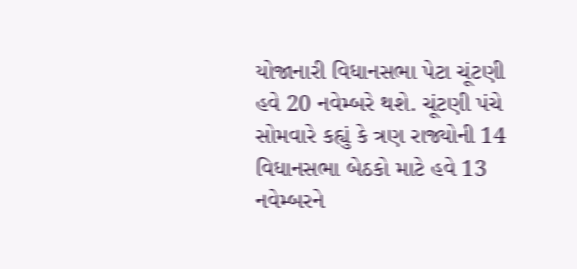યોજાનારી વિધાનસભા પેટા ચૂંટણી હવે 20 નવેમ્બરે થશે. ચૂંટણી પંચે સોમવારે કહ્યું કે ત્રણ રાજ્યોની 14 વિધાનસભા બેઠકો માટે હવે 13 નવેમ્બરને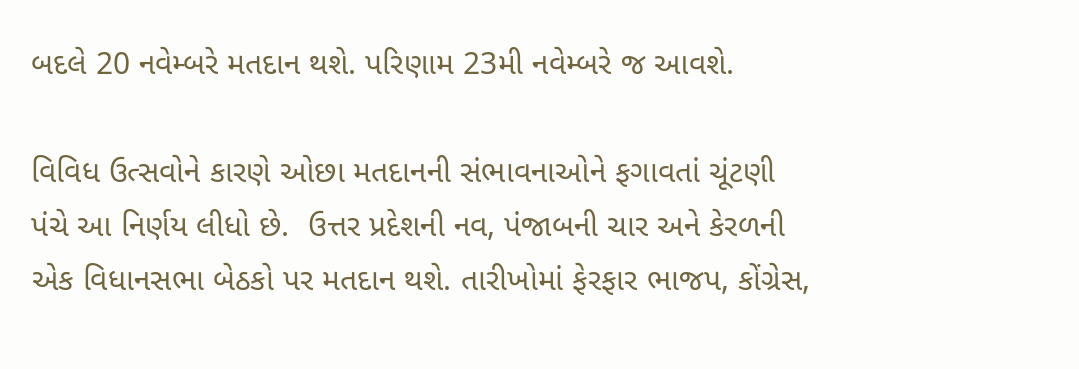બદલે 20 નવેમ્બરે મતદાન થશે. પરિણામ 23મી નવેમ્બરે જ આવશે.

વિવિધ ઉત્સવોને કારણે ઓછા મતદાનની સંભાવનાઓને ફગાવતાં ચૂંટણી પંચે આ નિર્ણય લીધો છે.  ઉત્તર પ્રદેશની નવ, પંજાબની ચાર અને કેરળની એક વિધાનસભા બેઠકો પર મતદાન થશે. તારીખોમાં ફેરફાર ભાજપ, કોંગ્રેસ,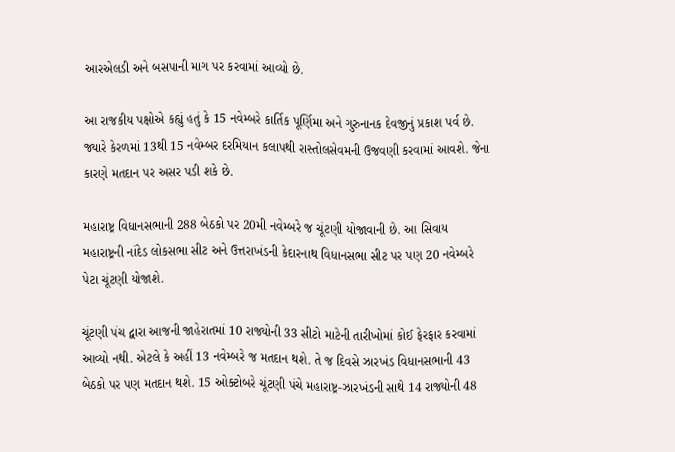આરએલડી અને બસપાની માગ પર કરવામાં આવ્યો છે.

આ રાજકીય પક્ષોએ કહ્યું હતું કે 15 નવેમ્બરે કાર્તિક પૂર્ણિમા અને ગુરુનાનક દેવજીનું પ્રકાશ પર્વ છે. જ્યારે કેરળમાં 13થી 15 નવેમ્બર દરમિયાન કલાપથી રાસ્તોલસેવમની ઉજવણી કરવામાં આવશે. જેના કારણે મતદાન પર અસર પડી શકે છે.

મહારાષ્ટ્ર વિધાનસભાની 288 બેઠકો પર 20મી નવેમ્બરે જ ચૂંટણી યોજાવાની છે. આ સિવાય મહારાષ્ટ્રની નાંદેડ લોકસભા સીટ અને ઉત્તરાખંડની કેદારનાથ વિધાનસભા સીટ પર પણ 20 નવેમ્બરે પેટા ચૂંટણી યોજાશે.

ચૂંટણી પંચ દ્વારા આજની જાહેરાતમાં 10 રાજ્યોની 33 સીટો માટેની તારીખોમાં કોઈ ફેરફાર કરવામાં આવ્યો નથી. એટલે કે અહીં 13 નવેમ્બરે જ મતદાન થશે. તે જ દિવસે ઝારખંડ વિધાનસભાની 43 બેઠકો પર પણ મતદાન થશે. 15 ઓક્ટોબરે ચૂંટણી પંચે મહારાષ્ટ્ર-ઝારખંડની સાથે 14 રાજ્યોની 48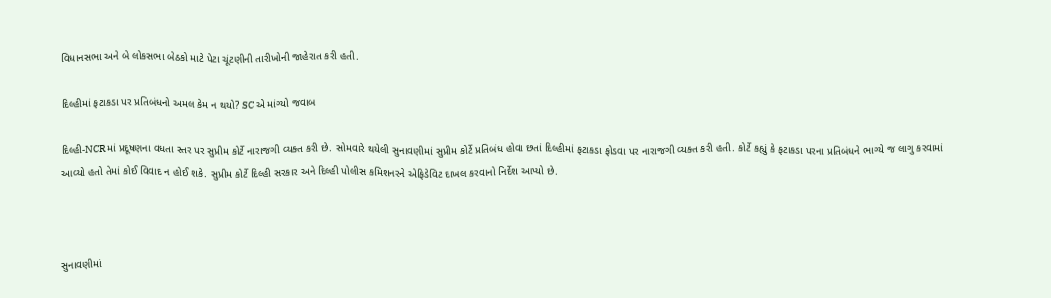વિધાનસભા અને બે લોકસભા બેઠકો માટે પેટા ચૂંટણીની તારીખોની જાહેરાત કરી હતી.

દિલ્હીમાં ફટાકડા પર પ્રતિબંધનો અમલ કેમ ન થયો? SC એ માંગ્યો જવાબ

દિલ્હી-NCRમાં પ્રદૂષણના વધતા સ્તર પર સુપ્રીમ કોર્ટે નારાજગી વ્યક્ત કરી છે. સોમવારે થયેલી સુનાવણીમાં સુપ્રીમ કોર્ટે પ્રતિબંધ હોવા છતાં દિલ્હીમાં ફટાકડા ફોડવા પર નારાજગી વ્યક્ત કરી હતી. કોર્ટે કહ્યું કે ફટાકડા પરના પ્રતિબંધને ભાગ્યે જ લાગુ કરવામાં આવ્યો હતો તેમાં કોઈ વિવાદ ન હોઈ શકે. સુપ્રીમ કોર્ટે દિલ્હી સરકાર અને દિલ્હી પોલીસ કમિશનરને એફિડેવિટ દાખલ કરવાનો નિર્દેશ આપ્યો છે.



સુનાવણીમાં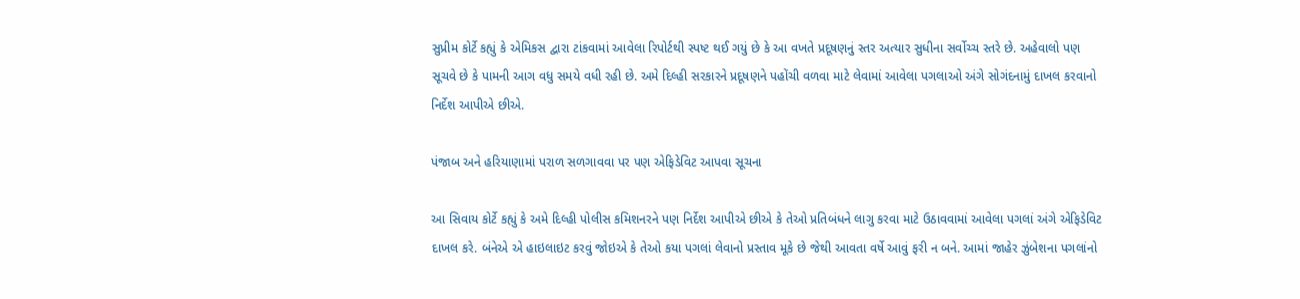સુપ્રીમ કોર્ટે કહ્યું કે એમિકસ દ્વારા ટાંકવામાં આવેલા રિપોર્ટથી સ્પષ્ટ થઈ ગયું છે કે આ વખતે પ્રદૂષણનું સ્તર અત્યાર સુધીના સર્વોચ્ચ સ્તરે છે. અહેવાલો પણ સૂચવે છે કે પામની આગ વધુ સમયે વધી રહી છે. અમે દિલ્હી સરકારને પ્રદૂષણને પહોંચી વળવા માટે લેવામાં આવેલા પગલાઓ અંગે સોગંદનામું દાખલ કરવાનો નિર્દેશ આપીએ છીએ.

પંજાબ અને હરિયાણામાં પરાળ સળગાવવા પર પણ એફિડેવિટ આપવા સૂચના

આ સિવાય કોર્ટે કહ્યું કે અમે દિલ્હી પોલીસ કમિશનરને પણ નિર્દેશ આપીએ છીએ કે તેઓ પ્રતિબંધને લાગુ કરવા માટે ઉઠાવવામાં આવેલા પગલાં અંગે એફિડેવિટ દાખલ કરે. બંનેએ એ હાઇલાઇટ કરવું જોઇએ કે તેઓ કયા પગલાં લેવાનો પ્રસ્તાવ મૂકે છે જેથી આવતા વર્ષે આવું ફરી ન બને. આમાં જાહેર ઝુંબેશના પગલાંનો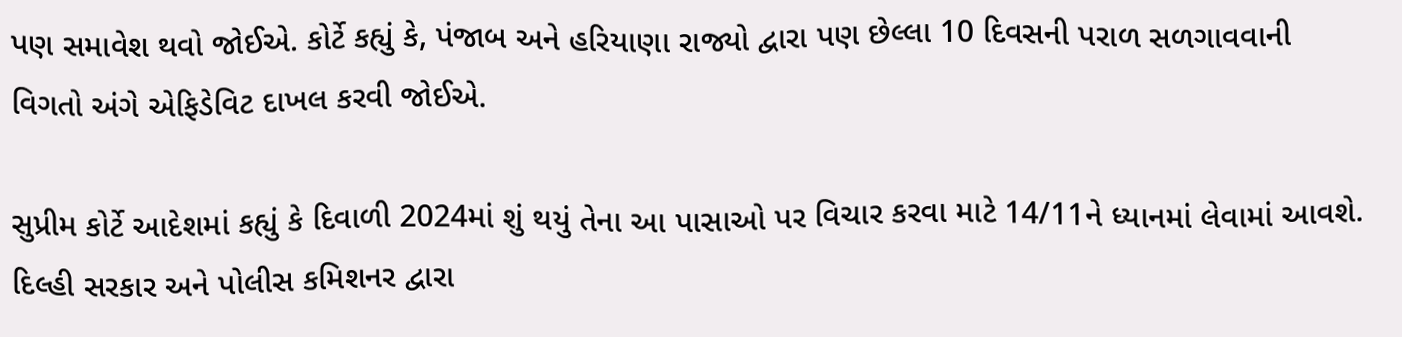પણ સમાવેશ થવો જોઈએ. કોર્ટે કહ્યું કે, પંજાબ અને હરિયાણા રાજ્યો દ્વારા પણ છેલ્લા 10 દિવસની પરાળ સળગાવવાની વિગતો અંગે એફિડેવિટ દાખલ કરવી જોઈએ.

સુપ્રીમ કોર્ટે આદેશમાં કહ્યું કે દિવાળી 2024માં શું થયું તેના આ પાસાઓ પર વિચાર કરવા માટે 14/11ને ધ્યાનમાં લેવામાં આવશે. દિલ્હી સરકાર અને પોલીસ કમિશનર દ્વારા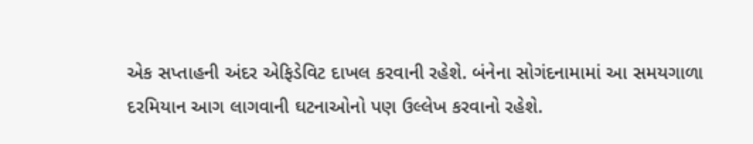એક સપ્તાહની અંદર એફિડેવિટ દાખલ કરવાની રહેશે. બંનેના સોગંદનામામાં આ સમયગાળા દરમિયાન આગ લાગવાની ઘટનાઓનો પણ ઉલ્લેખ કરવાનો રહેશે.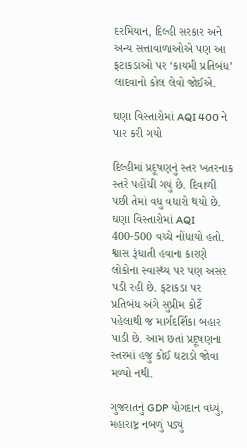દરમિયાન, દિલ્હી સરકાર અને અન્ય સત્તાવાળાઓએ પણ આ ફટાકડાઓ પર ‘કાયમી પ્રતિબંધ’ લાદવાનો કોલ લેવો જોઈએ.

ઘણા વિસ્તારોમાં AQI 400 ને પાર કરી ગયો

દિલ્હીમાં પ્રદૂષણનું સ્તર ખતરનાક સ્તરે પહોંચી ગયું છે. દિવાળી પછી તેમાં વધુ વધારો થયો છે. ઘણા વિસ્તારોમાં AQI 400-500 વચ્ચે નોંધાયો હતો. શ્વાસ રૂંધાતી હવાના કારણે લોકોના સ્વાસ્થ્ય પર પણ અસર પડી રહી છે. ફટાકડા પર પ્રતિબંધ અંગે સુપ્રીમ કોર્ટે પહેલાથી જ માર્ગદર્શિકા બહાર પાડી છે. આમ છતાં પ્રદૂષણના સ્તરમાં હજુ કોઈ ઘટાડો જોવા મળ્યો નથી.

ગુજરાતનું GDP યોગદાન વધ્યું, મહારાષ્ટ્ર નબળું પડ્યું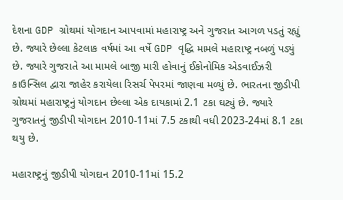દેશના GDP ગ્રોથમાં યોગદાન આપવામાં મહારાષ્ટ્ર અને ગુજરાત આગળ પડતું રહ્યું છે. જ્યારે છેલ્લા કેટલાક વર્ષમાં આ વર્ષે GDP વૃદ્ધિ મામલે મહારાષ્ટ્ર નબળું પડ્યું છે. જ્યારે ગુજરાતે આ મામલે બાજી મારી હોવાનું ઈકોનોમિક એડવાઈઝરી કાઉન્સિલ દ્વારા જાહેર કરાયેલા રિસર્ચ પેપરમાં જાણવા મળ્યું છે. ભારતના જીડીપી ગ્રોથમાં મહારાષ્ટ્રનું યોગદાન છેલ્લા એક દાયકામાં 2.1 ટકા ઘટ્યું છે. જ્યારે ગુજરાતનું જીડીપી યોગદાન 2010-11માં 7.5 ટકાથી વધી 2023-24માં 8.1 ટકા થયુ છે.

મહારાષ્ટ્રનું જીડીપી યોગદાન 2010-11માં 15.2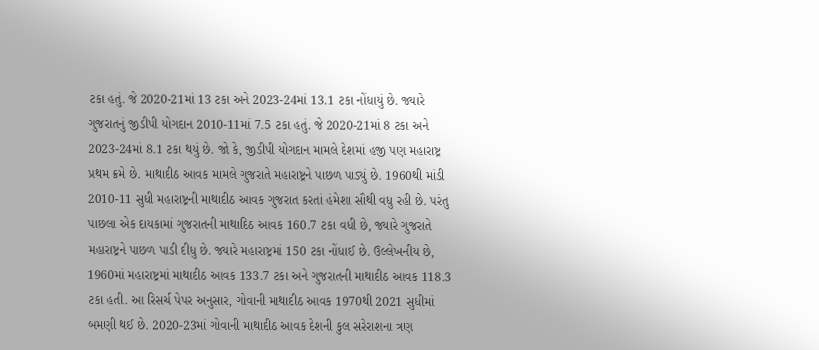ટકા હતું. જે 2020-21માં 13 ટકા અને 2023-24માં 13.1 ટકા નોંધાયું છે. જ્યારે ગુજરાતનું જીડીપી યોગદાન 2010-11માં 7.5 ટકા હતું. જે 2020-21માં 8 ટકા અને 2023-24માં 8.1 ટકા થયું છે. જો કે, જીડીપી યોગદાન મામલે દેશમાં હજી પણ મહારાષ્ટ્ર પ્રથમ ક્રમે છે. માથાદીઠ આવક મામલે ગુજરાતે મહારાષ્ટ્રને પાછળ પાડ્યું છે. 1960થી માંડી 2010-11 સુધી મહારાષ્ટ્રની માથાદીઠ આવક ગુજરાત કરતાં હંમેશા સૌથી વધુ રહી છે. પરંતુ પાછલા એક દાયકામાં ગુજરાતની માથાદિઠ આવક 160.7 ટકા વધી છે, જ્યારે ગુજરાતે મહારાષ્ટ્રને પાછળ પાડી દીધુ છે. જ્યારે મહારાષ્ટ્રમાં 150 ટકા નોંધાઈ છે. ઉલ્લેખનીય છે, 1960માં મહારાષ્ટ્રમાં માથાદીઠ આવક 133.7 ટકા અને ગુજરાતની માથાદીઠ આવક 118.3 ટકા હતી. આ રિસર્ચ પેપર અનુસાર, ગોવાની માથાદીઠ આવક 1970થી 2021 સુધીમાં બમણી થઈ છે. 2020-23માં ગોવાની માથાદીઠ આવક દેશની કુલ સરેરાશના ત્રણ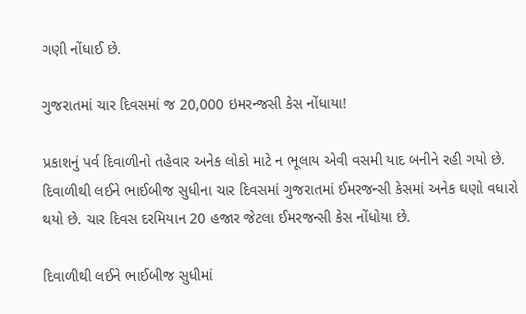ગણી નોંધાઈ છે.

ગુજરાતમાં ચાર દિવસમાં જ 20,000 ઇમરન્જસી કેસ નોંધાયા!

પ્રકાશનું પર્વ દિવાળીનો તહેવાર અનેક લોકો માટે ન ભૂલાય એવી વસમી યાદ બનીને રહી ગયો છે. દિવાળીથી લઈને ભાઈબીજ સુધીના ચાર દિવસમાં ગુજરાતમાં ઈમરજન્સી કેસમાં અનેક ઘણો વધારો થયો છે. ચાર દિવસ દરમિયાન 20 હજાર જેટલા ઈમરજન્સી કેસ નોંધોયા છે.

દિવાળીથી લઈને ભાઈબીજ સુધીમાં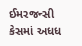ઈમરજન્સી કેસમાં અધધ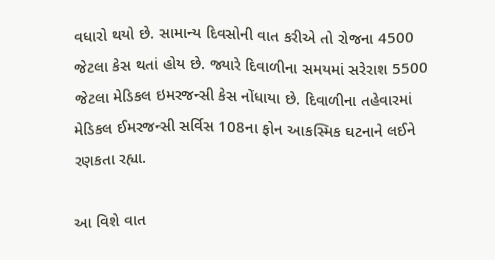વધારો થયો છે. સામાન્ય દિવસોની વાત કરીએ તો રોજના 4500 જેટલા કેસ થતાં હોય છે. જ્યારે દિવાળીના સમયમાં સરેરાશ 5500 જેટલા મેડિકલ ઇમરજન્સી કેસ નોંધાયા છે. દિવાળીના તહેવારમાં મેડિકલ ઈમરજન્સી સર્વિસ 108ના ફોન આકસ્મિક ઘટનાને લઈને રણકતા રહ્યા.

આ વિશે વાત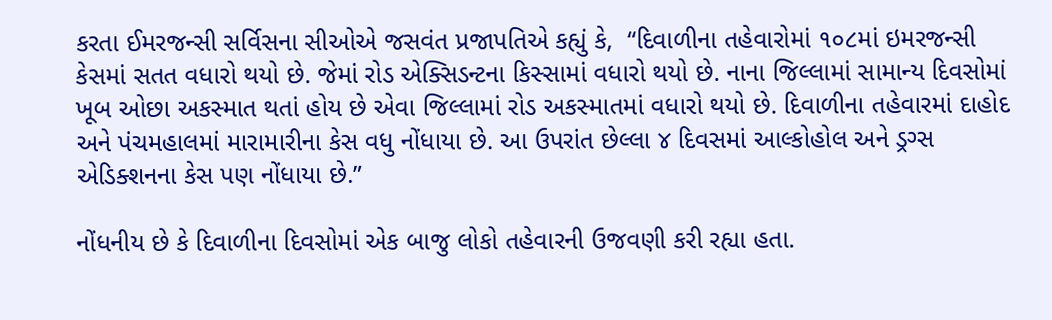કરતા ઈમરજન્સી સર્વિસના સીઓએ જસવંત પ્રજાપતિએ કહ્યું કે,  “દિવાળીના તહેવારોમાં ૧૦૮માં ઇમરજન્સી કેસમાં સતત વધારો થયો છે. જેમાં રોડ એક્સિડન્ટના કિસ્સામાં વધારો થયો છે. નાના જિલ્લામાં સામાન્ય દિવસોમાં ખૂબ ઓછા અકસ્માત થતાં હોય છે એવા જિલ્લામાં રોડ અકસ્માતમાં વધારો થયો છે. દિવાળીના તહેવારમાં દાહોદ અને પંચમહાલમાં મારામારીના કેસ વધુ નોંધાયા છે. આ ઉપરાંત છેલ્લા ૪ દિવસમાં આલ્કોહોલ અને ડ્રગ્સ એડિક્શનના કેસ પણ નોંધાયા છે.”

નોંધનીય છે કે દિવાળીના દિવસોમાં એક બાજુ લોકો તહેવારની ઉજવણી કરી રહ્યા હતા.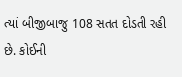ત્યાં બીજીબાજુ 108 સતત દોડતી રહી છે. કોઈની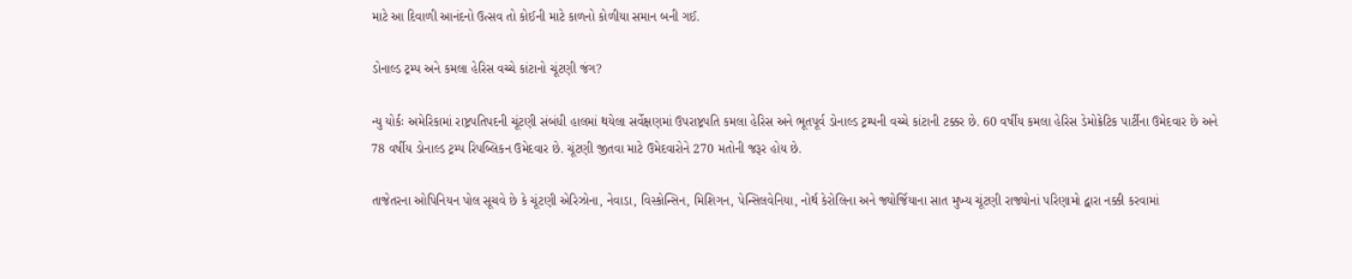માટે આ દિવાળી આનંદનો ઉત્સવ તો કોઈની માટે કાળનો કોળીયા સમાન બની ગઈ.

ડોનાલ્ડ ટ્રમ્પ અને કમલા હેરિસ વચ્ચે કાંટાનો ચૂંટણી જંગ?

ન્યુ યોર્કઃ અમેરિકામાં રાષ્ટ્રપતિપદની ચૂંટણી સંબંધી હાલમાં થયેલા સર્વેક્ષણમાં ઉપરાષ્ટ્રપતિ કમલા હેરિસ અને ભૂતપૂર્વ ડોનાલ્ડ ટ્રમ્પની વચ્ચે કાંટાની ટક્કર છે. 60 વર્ષીય કમલા હેરિસ ડેમોક્રેટિક પાર્ટીના ઉમેદવાર છે અને 78 વર્ષીય ડોનાલ્ડ ટ્રમ્પ રિપબ્લિકન ઉમેદવાર છે. ચૂંટણી જીતવા માટે ઉમેદવારોને 270 મતોની જરૂર હોય છે.

તાજેતરના ઓપિનિયન પોલ સૂચવે છે કે ચૂંટણી એરિઝોના, નેવાડા, વિસ્કોન્સિન, મિશિગન, પેન્સિલવેનિયા, નોર્થ કેરોલિના અને જ્યોર્જિયાના સાત મુખ્ય ચૂંટણી રાજ્યોનાં પરિણામો દ્વારા નક્કી કરવામાં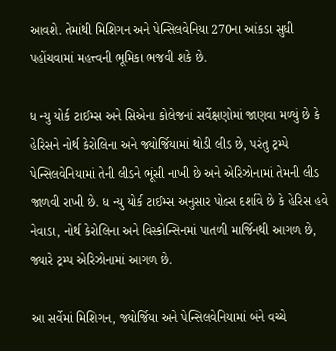આવશે. તેમાંથી મિશિગન અને પેન્સિલવેનિયા 270ના આંકડા સુધી પહોંચવામાં મહત્ત્વની ભૂમિકા ભજવી શકે છે.

ધ ન્યુ યોર્ક ટાઈમ્સ અને સિએના કોલેજનાં સર્વેક્ષણોમાં જાણવા મળ્યું છે કે હેરિસને નોર્થ કેરોલિના અને જ્યોર્જિયામાં થોડી લીડ છે, પરંતુ ટ્રમ્પે પેન્સિલવેનિયામાં તેની લીડને ભૂંસી નાખી છે અને એરિઝોનામાં તેમની લીડ જાળવી રાખી છે. ધ ન્યુ યોર્ક ટાઈમ્સ અનુસાર પોલ્સ દર્શાવે છે કે હેરિસ હવે નેવાડા, નોર્થ કેરોલિના અને વિસ્કોન્સિનમાં પાતળી માર્જિનથી આગળ છે, જ્યારે ટ્રમ્પ એરિઝોનામાં આગળ છે.

આ સર્વેમાં મિશિગન, જ્યોર્જિયા અને પેન્સિલવેનિયામાં બંને વચ્ચે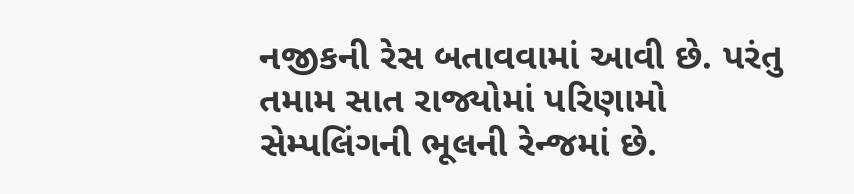નજીકની રેસ બતાવવામાં આવી છે. પરંતુ તમામ સાત રાજ્યોમાં પરિણામો સેમ્પલિંગની ભૂલની રેન્જમાં છે.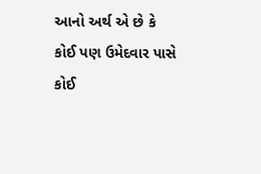આનો અર્થ એ છે કે કોઈ પણ ઉમેદવાર પાસે કોઈ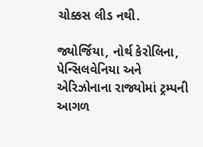ચોક્કસ લીડ નથી.

જ્યોર્જિયા, નોર્થ કેરોલિના, પેન્સિલવેનિયા અને એરિઝોનાના રાજ્યોમાં ટ્રમ્પની આગળ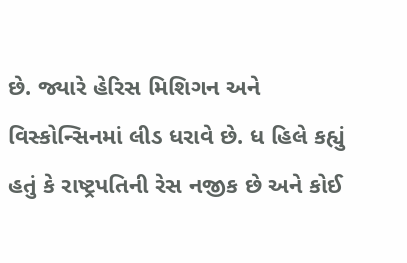છે. જ્યારે હેરિસ મિશિગન અને વિસ્કોન્સિનમાં લીડ ધરાવે છે. ધ હિલે કહ્યું હતું કે રાષ્ટ્રપતિની રેસ નજીક છે અને કોઈ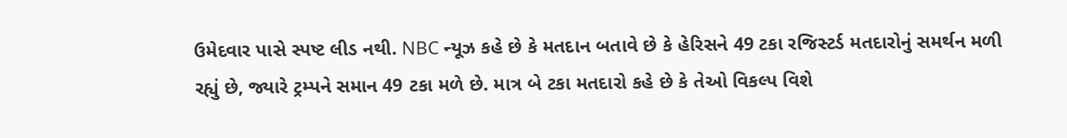ઉમેદવાર પાસે સ્પષ્ટ લીડ નથી. NBC ન્યૂઝ કહે છે કે મતદાન બતાવે છે કે હેરિસને 49 ટકા રજિસ્ટર્ડ મતદારોનું સમર્થન મળી રહ્યું છે, જ્યારે ટ્રમ્પને સમાન 49 ટકા મળે છે. માત્ર બે ટકા મતદારો કહે છે કે તેઓ વિકલ્પ વિશે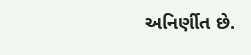અનિર્ણીત છે.